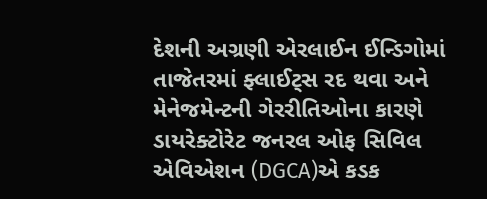દેશની અગ્રણી એરલાઈન ઈન્ડિગોમાં તાજેતરમાં ફ્લાઈટ્સ રદ થવા અને મેનેજમેન્ટની ગેરરીતિઓના કારણે ડાયરેક્ટોરેટ જનરલ ઓફ સિવિલ એવિએશન (DGCA)એ કડક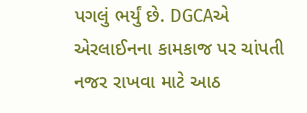પગલું ભર્યું છે. DGCAએ એરલાઈનના કામકાજ પર ચાંપતી નજર રાખવા માટે આઠ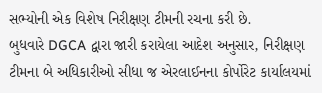સભ્યોની એક વિશેષ નિરીક્ષણ ટીમની રચના કરી છે.
બુધવારે DGCA દ્વારા જારી કરાયેલા આદેશ અનુસાર, નિરીક્ષણ ટીમના બે અધિકારીઓ સીધા જ એરલાઈનના કોર્પોરેટ કાર્યાલયમાં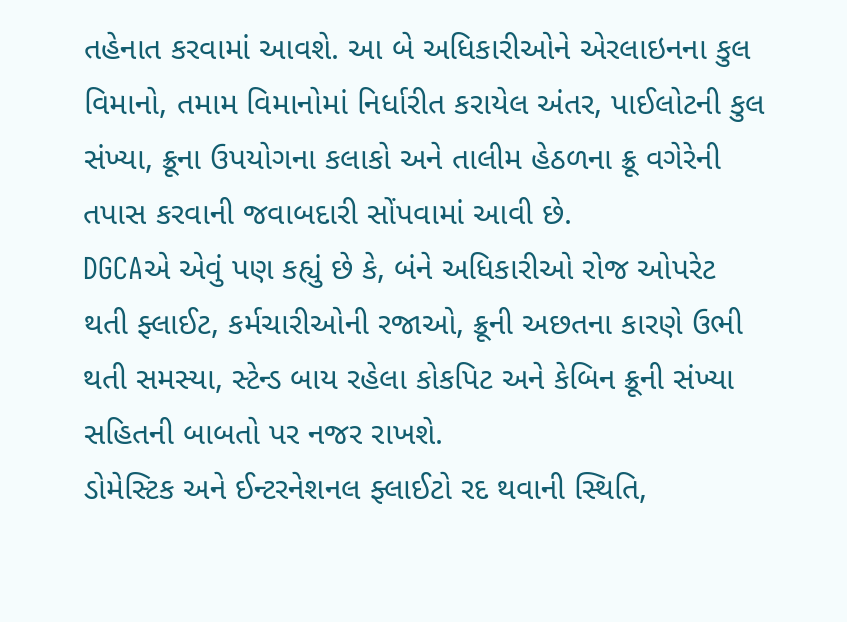તહેનાત કરવામાં આવશે. આ બે અધિકારીઓને એરલાઇનના કુલ વિમાનો, તમામ વિમાનોમાં નિર્ધારીત કરાયેલ અંતર, પાઈલોટની કુલ સંખ્યા, ક્રૂના ઉપયોગના કલાકો અને તાલીમ હેઠળના ક્રૂ વગેરેની તપાસ કરવાની જવાબદારી સોંપવામાં આવી છે.
DGCAએ એવું પણ કહ્યું છે કે, બંને અધિકારીઓ રોજ ઓપરેટ થતી ફ્લાઈટ, કર્મચારીઓની રજાઓ, ક્રૂની અછતના કારણે ઉભી થતી સમસ્યા, સ્ટેન્ડ બાય રહેલા કોકપિટ અને કેબિન ક્રૂની સંખ્યા સહિતની બાબતો પર નજર રાખશે.
ડોમેસ્ટિક અને ઈન્ટરનેશનલ ફ્લાઈટો રદ થવાની સ્થિતિ,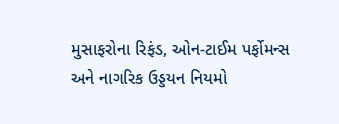મુસાફરોના રિફંડ, ઓન-ટાઈમ પર્ફોમન્સ અને નાગરિક ઉડ્ડયન નિયમો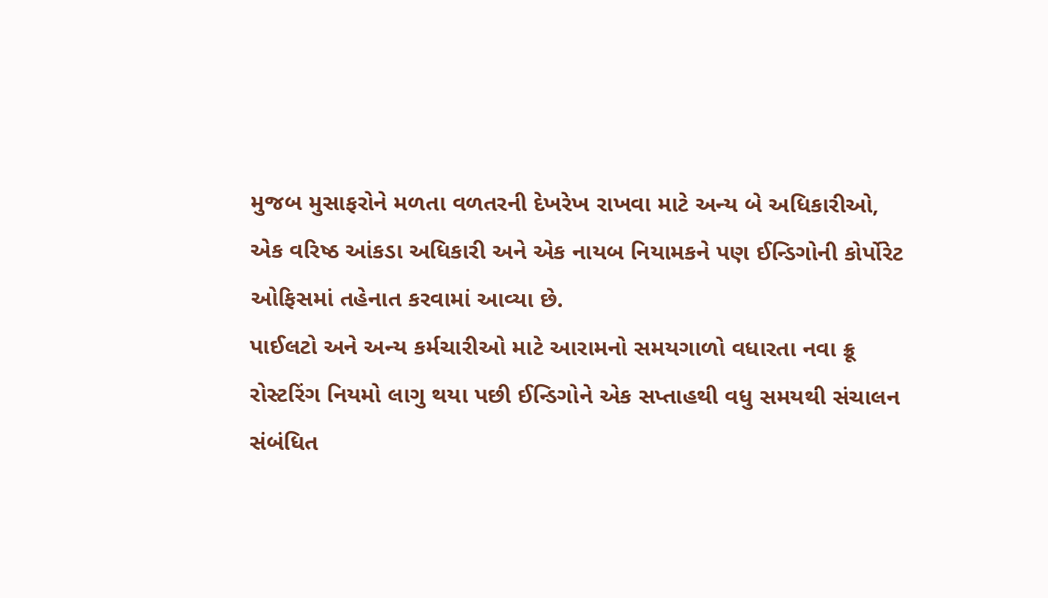મુજબ મુસાફરોને મળતા વળતરની દેખરેખ રાખવા માટે અન્ય બે અધિકારીઓ, એક વરિષ્ઠ આંકડા અધિકારી અને એક નાયબ નિયામકને પણ ઈન્ડિગોની કોર્પોરેટ ઓફિસમાં તહેનાત કરવામાં આવ્યા છે.
પાઈલટો અને અન્ય કર્મચારીઓ માટે આરામનો સમયગાળો વધારતા નવા ક્રૂ રોસ્ટરિંગ નિયમો લાગુ થયા પછી ઈન્ડિગોને એક સપ્તાહથી વધુ સમયથી સંચાલન સંબંધિત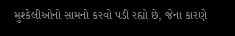મુશ્કેલીઓનો સામનો કરવો પડી રહ્યો છે, જેના કારણે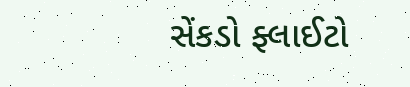સેંકડો ફ્લાઈટો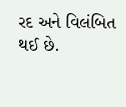રદ અને વિલંબિત થઈ છે.